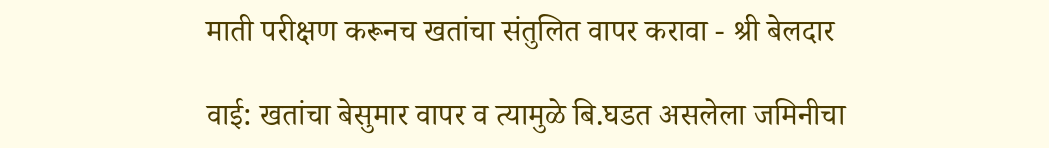माती परीक्षण करूनच खतांचा संतुलित वापर करावा - श्री बेलदार

वाई: खतांचा बेसुमार वापर व त्यामुळे बि.घडत असलेला जमिनीचा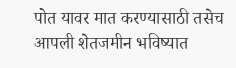पोत यावर मात करण्यासाठी तसेच आपली शेतजमीन भविष्यात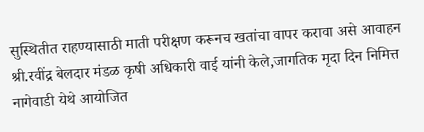सुस्थितीत राहण्यासाठी माती परीक्षण करूनच खतांचा वापर करावा असे आवाहन श्री.रवींद्र बेलदार मंडळ कृषी अधिकारी वाई यांनी केले,जागतिक मृदा दिन निमित्त नागेवाडी येथे आयोजित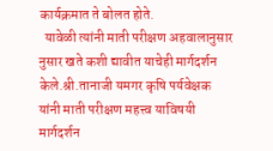कार्यक्रमात ते बोलत होते.
  यावेळी त्यांनी माती परीक्षण अहवालानुसार नुसार खते कशी द्यावीत याचेही मार्गदर्शन केले.श्री.तानाजी यमगर कृषि पर्यवेक्षक यांनी माती परीक्षण महत्त्व याविषयी मार्गदर्शन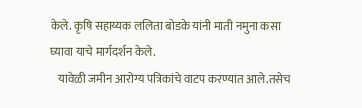केले. कृषि सहाय्यक ललिता बोडके यांनी माती नमुना कसा घ्यावा याचे मार्गदर्शन केले.
   यावेळी जमीन आरोग्य पत्रिकांचे वाटप करण्यात आले.तसेच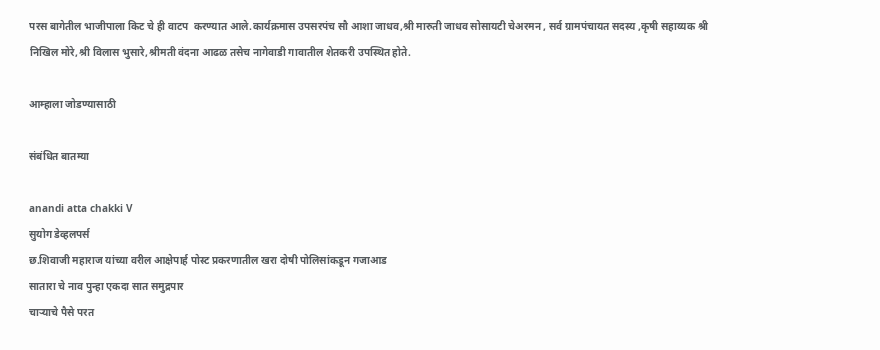परस बागेतील भाजीपाला किट चे ही वाटप  करण्यात आले.कार्यक्रमास उपसरपंच सौ आशा जाधव,श्री मारुती जाधव सोसायटी चेअरमन , सर्व ग्रामपंचायत सदस्य ,कृषी सहाय्यक श्री निखिल मोरे,श्री विलास भुसारे,श्रीमती वंदना आढळ तसेच नागेवाडी गावातील शेतकरी उपस्थित होते.

आम्हाला जोडण्यासाठी

संबंधित बातम्या

anandi atta chakki V
सुयोग डेव्हलपर्स
छ.शिवाजी महाराज यांच्या वरील आक्षेपार्ह पोस्ट प्रकरणातील खरा दोषी पोलिसांकडून गजाआड
सातारा चे नाव पुन्हा एकदा सात समुद्रपार
चाऱ्याचे पैसे परत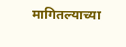मागितल्याच्या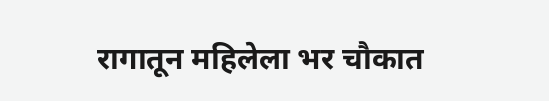रागातून महिलेला भर चौकात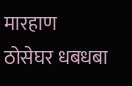मारहाण
ठोसेघर धबधबा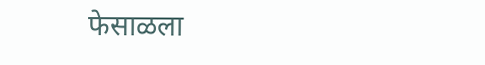फेसाळला